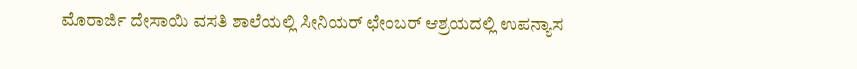ಮೊರಾರ್ಜಿ ದೇಸಾಯಿ ವಸತಿ ಶಾಲೆಯಲ್ಲಿ ಸೀನಿಯರ್ ಛೇಂಬರ್ ಆಶ್ರಯದಲ್ಲಿ ಉಪನ್ಯಾಸ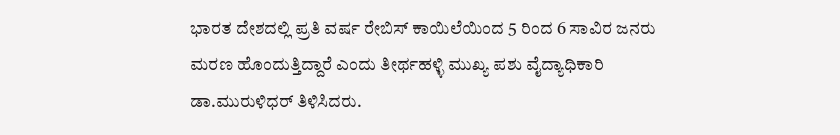ಭಾರತ ದೇಶದಲ್ಲಿ ಪ್ರತಿ ವರ್ಷ ರೇಬಿಸ್ ಕಾಯಿಲೆಯಿಂದ 5 ರಿಂದ 6 ಸಾವಿರ ಜನರು ಮರಣ ಹೊಂದುತ್ತಿದ್ದಾರೆ ಎಂದು ತೀರ್ಥಹಳ್ಳಿ ಮುಖ್ಯ ಪಶು ವೈದ್ಯಾಧಿಕಾರಿ ಡಾ.ಮುರುಳಿಧರ್ ತಿಳಿಸಿದರು.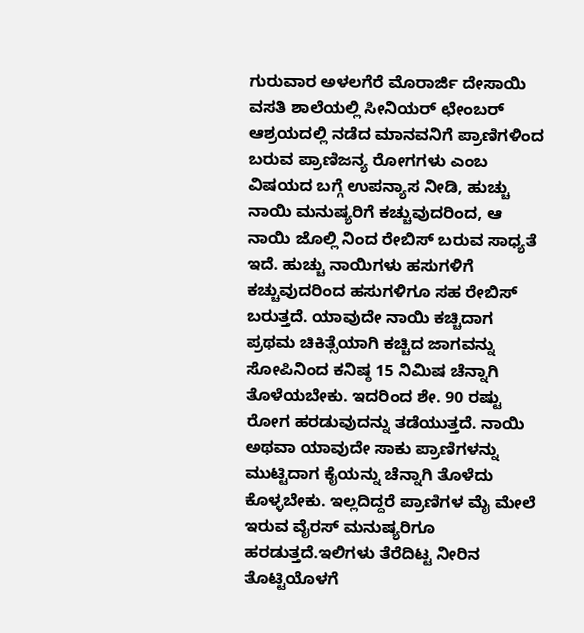ಗುರುವಾರ ಅಳಲಗೆರೆ ಮೊರಾರ್ಜಿ ದೇಸಾಯಿ ವಸತಿ ಶಾಲೆಯಲ್ಲಿ ಸೀನಿಯರ್ ಛೇಂಬರ್ ಆಶ್ರಯದಲ್ಲಿ ನಡೆದ ಮಾನವನಿಗೆ ಪ್ರಾಣಿಗಳಿಂದ ಬರುವ ಪ್ರಾಣಿಜನ್ಯ ರೋಗಗಳು ಎಂಬ ವಿಷಯದ ಬಗ್ಗೆ ಉಪನ್ಯಾಸ ನೀಡಿ, ಹುಚ್ಚು ನಾಯಿ ಮನುಷ್ಯರಿಗೆ ಕಚ್ಚುವುದರಿಂದ, ಆ ನಾಯಿ ಜೊಲ್ಲಿ ನಿಂದ ರೇಬಿಸ್ ಬರುವ ಸಾಧ್ಯತೆ ಇದೆ. ಹುಚ್ಚು ನಾಯಿಗಳು ಹಸುಗಳಿಗೆ ಕಚ್ಚುವುದರಿಂದ ಹಸುಗಳಿಗೂ ಸಹ ರೇಬಿಸ್ ಬರುತ್ತದೆ. ಯಾವುದೇ ನಾಯಿ ಕಚ್ಚಿದಾಗ ಪ್ರಥಮ ಚಿಕಿತ್ಸೆಯಾಗಿ ಕಚ್ಚಿದ ಜಾಗವನ್ನು ಸೋಪಿನಿಂದ ಕನಿಷ್ಠ 15 ನಿಮಿಷ ಚೆನ್ನಾಗಿ ತೊಳೆಯಬೇಕು. ಇದರಿಂದ ಶೇ. 90 ರಷ್ಟು ರೋಗ ಹರಡುವುದನ್ನು ತಡೆಯುತ್ತದೆ. ನಾಯಿ ಅಥವಾ ಯಾವುದೇ ಸಾಕು ಪ್ರಾಣಿಗಳನ್ನು ಮುಟ್ಟಿದಾಗ ಕೈಯನ್ನು ಚೆನ್ನಾಗಿ ತೊಳೆದು ಕೊಳ್ಳಬೇಕು. ಇಲ್ಲದಿದ್ದರೆ ಪ್ರಾಣಿಗಳ ಮೈ ಮೇಲೆ ಇರುವ ವೈರಸ್ ಮನುಷ್ಯರಿಗೂ ಹರಡುತ್ತದೆ.ಇಲಿಗಳು ತೆರೆದಿಟ್ಟ ನೀರಿನ ತೊಟ್ಟಿಯೊಳಗೆ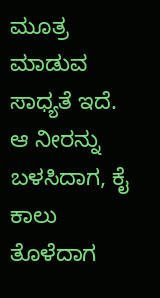ಮೂತ್ರ ಮಾಡುವ ಸಾಧ್ಯತೆ ಇದೆ. ಆ ನೀರನ್ನು ಬಳಸಿದಾಗ, ಕೈ ಕಾಲು ತೊಳೆದಾಗ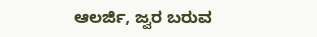ಆಲರ್ಜಿ, ಜ್ವರ ಬರುವ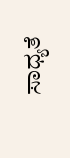ಸಾಧ್ಯತೆ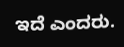ಇದೆ ಎಂದರು.